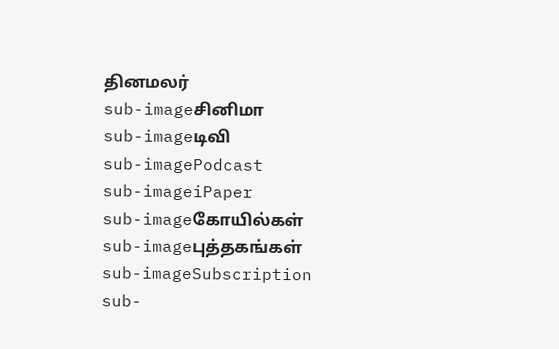தினமலர்
sub-imageசினிமா
sub-imageடிவி
sub-imagePodcast
sub-imageiPaper
sub-imageகோயில்கள்
sub-imageபுத்தகங்கள்
sub-imageSubscription
sub-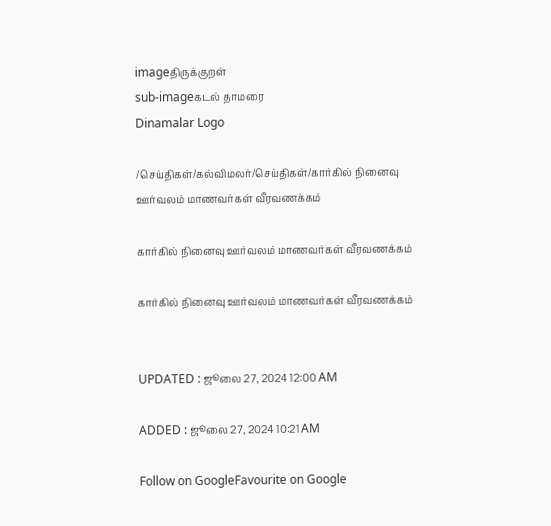imageதிருக்குறள்
sub-imageகடல் தாமரை
Dinamalar Logo

/செய்திகள்/கல்விமலர்/செய்திகள்/கார்கில் நினைவு ஊர்வலம் மாணவர்கள் வீரவணக்கம்

கார்கில் நினைவு ஊர்வலம் மாணவர்கள் வீரவணக்கம்

கார்கில் நினைவு ஊர்வலம் மாணவர்கள் வீரவணக்கம்


UPDATED : ஜூலை 27, 2024 12:00 AM

ADDED : ஜூலை 27, 2024 10:21 AM

Follow on GoogleFavourite on Google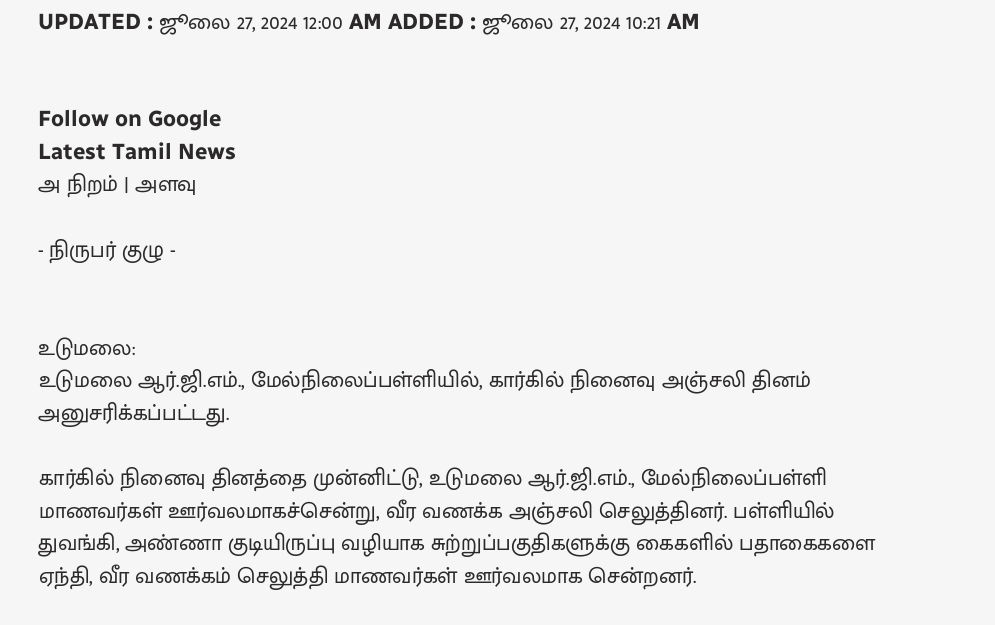UPDATED : ஜூலை 27, 2024 12:00 AM ADDED : ஜூலை 27, 2024 10:21 AM


Follow on Google
Latest Tamil News
அ நிறம் | அளவு

- நிருபர் குழு -


உடுமலை:
உடுமலை ஆர்.ஜி.எம்., மேல்நிலைப்பள்ளியில், கார்கில் நினைவு அஞ்சலி தினம் அனுசரிக்கப்பட்டது.

கார்கில் நினைவு தினத்தை முன்னிட்டு, உடுமலை ஆர்.ஜி.எம்., மேல்நிலைப்பள்ளி மாணவர்கள் ஊர்வலமாகச்சென்று, வீர வணக்க அஞ்சலி செலுத்தினர். பள்ளியில் துவங்கி, அண்ணா குடியிருப்பு வழியாக சுற்றுப்பகுதிகளுக்கு கைகளில் பதாகைகளை ஏந்தி, வீர வணக்கம் செலுத்தி மாணவர்கள் ஊர்வலமாக சென்றனர்.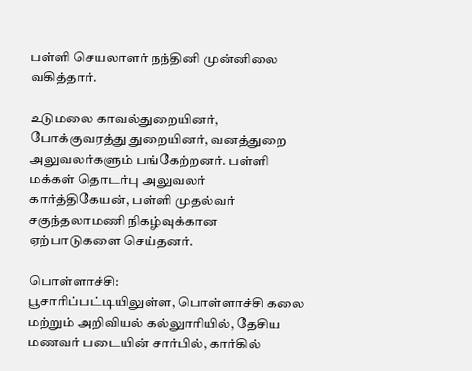பள்ளி செயலாளர் நந்தினி முன்னிலை வகித்தார்.

உடுமலை காவல்துறையினர், போக்குவரத்து துறையினர், வனத்துறை அலுவலர்களும் பங்கேற்றனர். பள்ளி மக்கள் தொடர்பு அலுவலர் கார்த்திகேயன், பள்ளி முதல்வர் சகுந்தலாமணி நிகழ்வுக்கான ஏற்பாடுகளை செய்தனர்.

பொள்ளாச்சி:
பூசாரிப்பட்டியிலுள்ள, பொள்ளாச்சி கலை மற்றும் அறிவியல் கல்லுாரியில், தேசிய மணவர் படையின் சார்பில், கார்கில்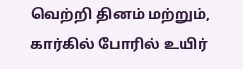வெற்றி தினம் மற்றும், கார்கில் போரில் உயிர்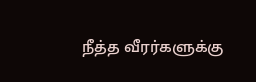நீத்த வீரர்களுக்கு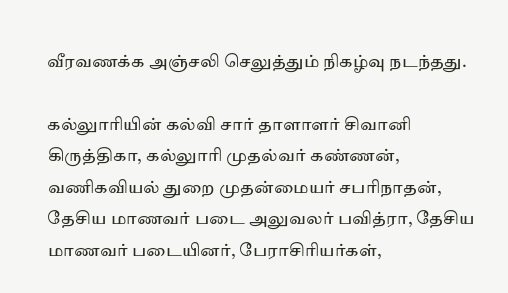வீரவணக்க அஞ்சலி செலுத்தும் நிகழ்வு நடந்தது.

கல்லுாரியின் கல்வி சார் தாளாளர் சிவானி கிருத்திகா, கல்லுாரி முதல்வர் கண்ணன், வணிகவியல் துறை முதன்மையர் சபரிநாதன், தேசிய மாணவர் படை அலுவலர் பவித்ரா, தேசிய மாணவர் படையினர், பேராசிரியர்கள்,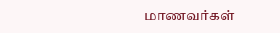மாணவர்கள்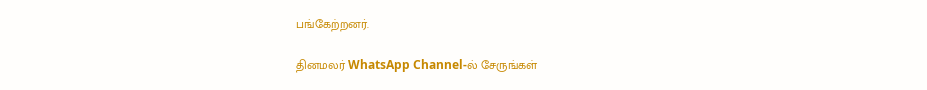பங்கேற்றனர்.

தினமலர் WhatsApp Channel-ல் சேருங்கள்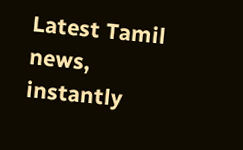Latest Tamil news, instantly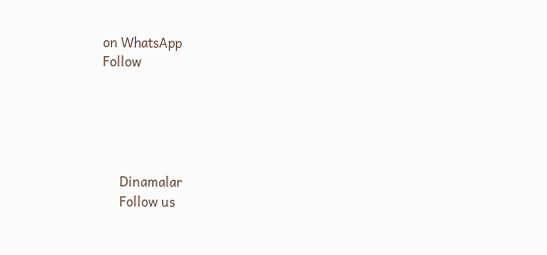on WhatsApp
Follow





      Dinamalar
      Follow us